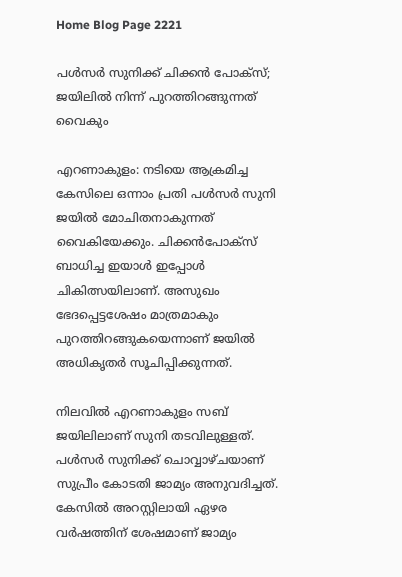Home Blog Page 2221

പൾസർ സുനിക്ക് ചിക്കൻ പോക്‌സ്; ജയിലിൽ നിന്ന് പുറത്തിറങ്ങുന്നത് വൈകും

എറണാകുളം: നടിയെ ആക്രമിച്ച കേസിലെ ഒന്നാം പ്രതി പൾസർ സുനി ജയിൽ മോചിതനാകുന്നത് വൈകിയേക്കും. ചിക്കൻപോക്‌സ് ബാധിച്ച ഇയാൾ ഇപ്പോൾ ചികിത്സയിലാണ്. അസുഖം ഭേദപ്പെട്ടശേഷം മാത്രമാകും പുറത്തിറങ്ങുകയെന്നാണ് ജയിൽ അധികൃതർ സൂചിപ്പിക്കുന്നത്.

നിലവിൽ എറണാകുളം സബ് ജയിലിലാണ് സുനി തടവിലുള്ളത്. പൾസർ സുനിക്ക് ചൊവ്വാഴ്ചയാണ് സുപ്രീം കോടതി ജാമ്യം അനുവദിച്ചത്. കേസിൽ അറസ്റ്റിലായി ഏഴര വർഷത്തിന് ശേഷമാണ് ജാമ്യം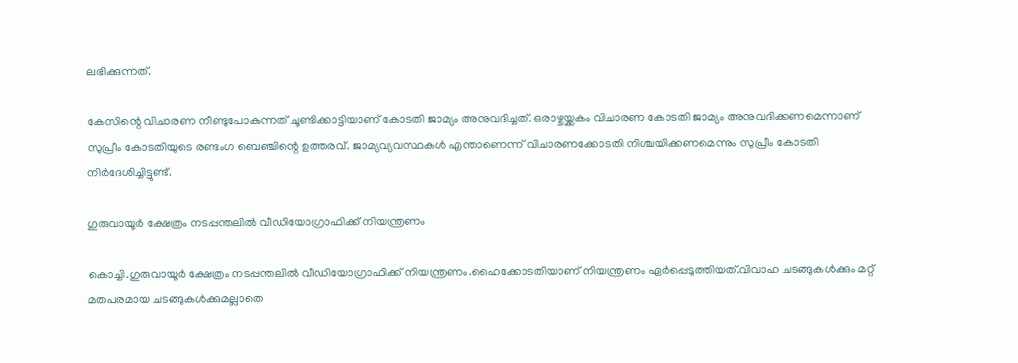ലഭിക്കുന്നത്.

കേസിന്റെ വിചാരണ നീണ്ടുപോകുന്നത് ചൂണ്ടിക്കാട്ടിയാണ് കോടതി ജാമ്യം അനുവദിച്ചത്. ഒരാഴ്ചയ്ക്കകം വിചാരണ കോടതി ജാമ്യം അനുവദിക്കണമെന്നാണ് സുപ്രീം കോടതിയുടെ രണ്ടംഗ ബെഞ്ചിന്റെ ഉത്തരവ്. ജാമ്യവ്യവസ്ഥകൾ എന്താണെന്ന് വിചാരണക്കോടതി നിശ്ചയിക്കണമെന്നും സുപ്രീം കോടതി നിർദേശിച്ചിട്ടുണ്ട്.

ഗുരുവായൂർ ക്ഷേത്രം നടപ്പന്തലിൽ വീഡിയോഗ്രാഫിക്ക് നിയന്ത്രണം

കൊച്ചി.ഗുരുവായൂർ ക്ഷേത്രം നടപ്പന്തലിൽ വീഡിയോഗ്രാഫിക്ക് നിയന്ത്രണം.ഹൈക്കോടതിയാണ് നിയന്ത്രണം ഏർപ്പെടുത്തിയത്.വിവാഹ ചടങ്ങുകള്‍ക്കും മറ്റ് മതപരമായ ചടങ്ങുകള്‍ക്കുമല്ലാതെ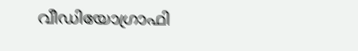വീഡിയോഗ്രാഫി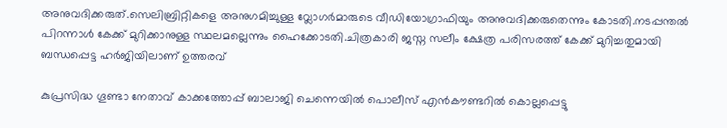അനുവദിക്കരുത്.സെലിബ്രിറ്റികളെ അനുഗമിച്ചുള്ള വ്ലോഗർമാരുടെ വീഡിയോഗ്രാഫിയും അനുവദിക്കരുതെന്നും കോടതി.നടപ്പന്തൽ പിറന്നാൾ കേക്ക് മുറിക്കാനുള്ള സ്ഥലമല്ലെന്നും ഹൈക്കോടതി.ചിത്രകാരി ജസ്ന സലീം ക്ഷേത്ര പരിസരത്ത് കേക്ക് മുറിച്ചതുമായി ബന്ധപ്പെട്ട ഹർജിയിലാണ് ഉത്തരവ്

കുപ്രസിദ്ധ ഗൂണ്ടാ നേതാവ് കാക്കത്തോപ്പ് ബാലാജി ചെന്നെയില്‍ പൊലീസ് എൻകൗണ്ടറിൽ കൊല്ലപ്പെട്ടു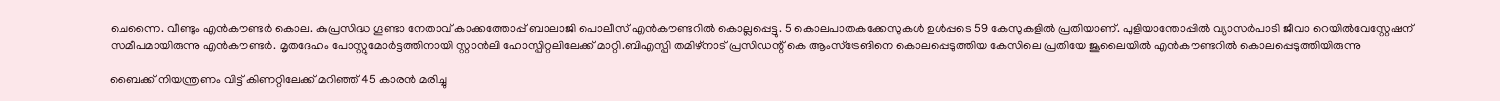ചെന്നൈ. വീണ്ടും എൻകൗണ്ടർ കൊല. കുപ്രസിദ്ധ ഗൂണ്ടാ നേതാവ് കാക്കത്തോപ്പ് ബാലാജി പൊലീസ് എൻകൗണ്ടറിൽ കൊല്ലപ്പെട്ടു. 5 കൊലപാതകക്കേസുകൾ ഉൾപ്പടെ 59 കേസുകളിൽ പ്രതിയാണ്. പുളിയാന്തോപ്പിൽ വ്യാസർപാടി ജീവാ റെയിൽവേസ്റ്റേഷന് സമീപമായിരുന്നു എൻകൗണ്ടർ. മൃതദേഹം പോസ്റ്റുമോർട്ടത്തിനായി സ്റ്റാൻലി ഹോസ്പിറ്റലിലേക്ക് മാറ്റി.ബിഎസ്പി തമിഴ്നാട് പ്രസിഡന്റ് കെ ആംസ്ട്രേങിനെ കൊലപ്പെടുത്തിയ കേസിലെ പ്രതിയേ ജൂലൈയിൽ എൻകൗണ്ടറിൽ കൊലപ്പെടുത്തിയിരുന്നു

ബൈക്ക് നിയന്ത്രണം വിട്ട് കിണറ്റിലേക്ക് മറിഞ്ഞ് 45 കാരൻ മരിച്ചു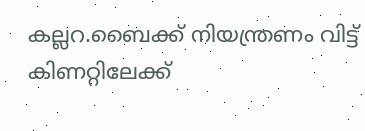കല്ലറ.ബൈക്ക് നിയന്ത്രണം വിട്ട് കിണറ്റിലേക്ക്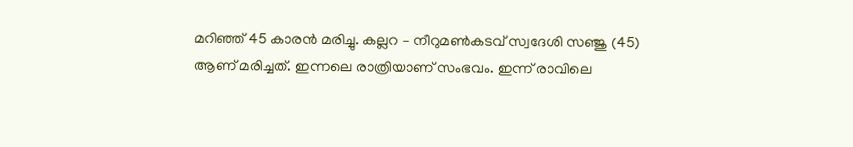മറിഞ്ഞ് 45 കാരൻ മരിച്ചു. കല്ലറ – നീറുമൺകടവ് സ്വദേശി സഞ്ജു (45) ആണ് മരിച്ചത്. ഇന്നലെ രാത്രിയാണ് സംഭവം. ഇന്ന് രാവിലെ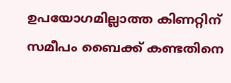ഉപയോഗമില്ലാത്ത കിണറ്റിന് സമീപം ബൈക്ക് കണ്ടതിനെ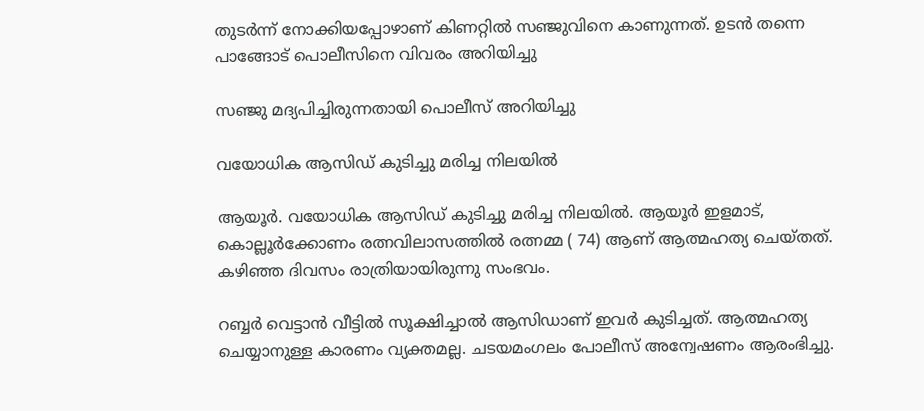തുടർന്ന് നോക്കിയപ്പോഴാണ് കിണറ്റിൽ സഞ്ജുവിനെ കാണുന്നത്. ഉടൻ തന്നെ പാങ്ങോട് പൊലീസിനെ വിവരം അറിയിച്ചു

സഞ്ജു മദ്യപിച്ചിരുന്നതായി പൊലീസ് അറിയിച്ചു

വയോധിക ആസിഡ് കുടിച്ചു മരിച്ച നിലയില്‍

ആയൂര്‍. വയോധിക ആസിഡ് കുടിച്ചു മരിച്ച നിലയില്‍. ആയൂർ ഇളമാട്,
കൊല്ലൂർക്കോണം രത്നവിലാസത്തിൽ രത്നമ്മ ( 74) ആണ് ആത്മഹത്യ ചെയ്തത്. കഴിഞ്ഞ ദിവസം രാത്രിയായിരുന്നു സംഭവം.

റബ്ബർ വെട്ടാൻ വീട്ടിൽ സൂക്ഷിച്ചാൽ ആസിഡാണ് ഇവർ കുടിച്ചത്. ആത്മഹത്യ ചെയ്യാനുള്ള കാരണം വ്യക്തമല്ല. ചടയമംഗലം പോലീസ് അന്വേഷണം ആരംഭിച്ചു.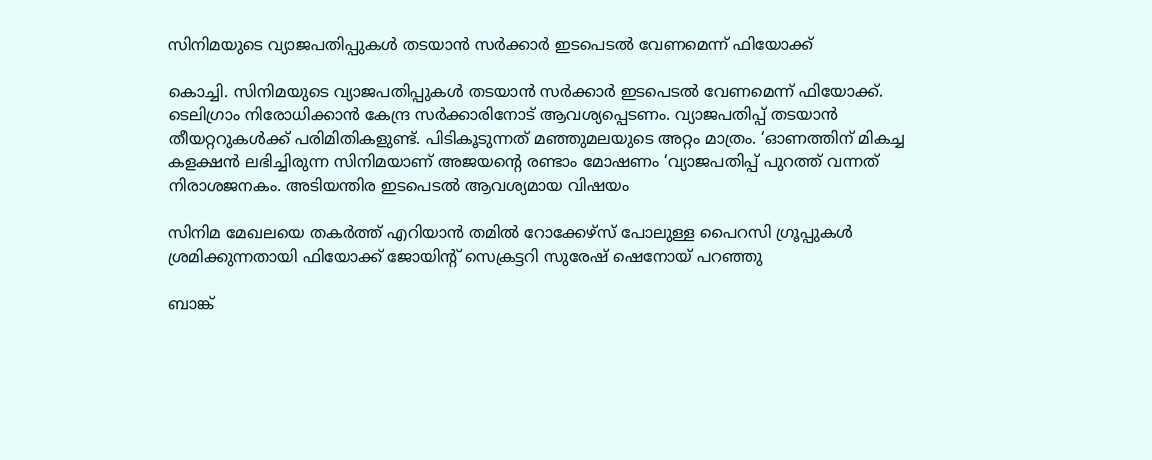സിനിമയുടെ വ്യാജപതിപ്പുകൾ തടയാൻ സർക്കാർ ഇടപെടൽ വേണമെന്ന് ഫിയോക്ക്

കൊച്ചി. സിനിമയുടെ വ്യാജപതിപ്പുകൾ തടയാൻ സർക്കാർ ഇടപെടൽ വേണമെന്ന് ഫിയോക്ക്. ടെലിഗ്രാം നിരോധിക്കാൻ കേന്ദ്ര സർക്കാരിനോട് ആവശ്യപ്പെടണം. വ്യാജപതിപ്പ് തടയാൻ തീയറ്ററുകൾക്ക് പരിമിതികളുണ്ട്. പിടികൂടുന്നത് മഞ്ഞുമലയുടെ അറ്റം മാത്രം. ‘ഓണത്തിന് മികച്ച കളക്ഷൻ ലഭിച്ചിരുന്ന സിനിമയാണ് അജയന്റെ രണ്ടാം മോഷണം ‘വ്യാജപതിപ്പ് പുറത്ത് വന്നത് നിരാശജനകം. അടിയന്തിര ഇടപെടൽ ആവശ്യമായ വിഷയം

സിനിമ മേഖലയെ തകർത്ത് എറിയാൻ തമിൽ റോക്കേഴ്സ് പോലുള്ള പൈറസി ഗ്രൂപ്പുകൾ ശ്രമിക്കുന്നതായി ഫിയോക്ക് ജോയിന്റ് സെക്രട്ടറി സുരേഷ് ഷെനോയ് പറഞ്ഞു

ബാങ്ക്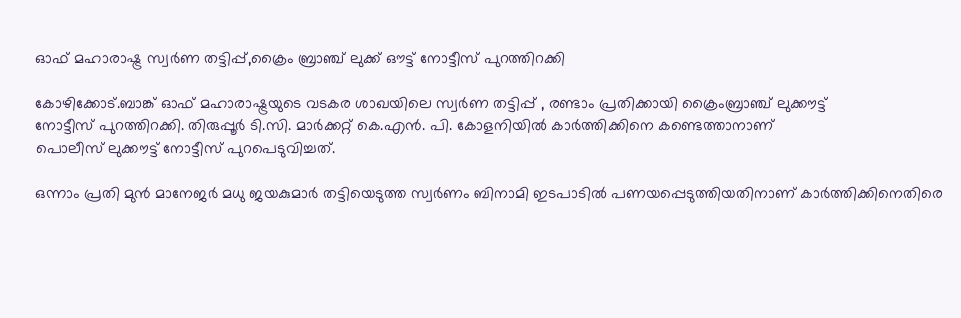ഓഫ് മഹാരാഷ്ട്ര സ്വർണ തട്ടിപ്പ്,ക്രൈം ബ്രാഞ്ച് ലുക്ക് ഔട്ട് നോട്ടീസ് പുറത്തിറക്കി

കോഴിക്കോട്.ബാങ്ക് ഓഫ് മഹാരാഷ്ട്രയുടെ വടകര ശാഖയിലെ സ്വർണ തട്ടിപ്പ് , രണ്ടാം പ്രതിക്കായി ക്രൈംബ്രാഞ്ച് ലുക്കൗട്ട്
നോട്ടീസ് പുറത്തിറക്കി. തിരുപ്പൂർ ടി.സി. മാർക്കറ്റ് കെ.എൻ. പി. കോളനിയിൽ കാർത്തിക്കിനെ കണ്ടെത്താനാണ്
പൊലീസ് ലുക്കൗട്ട് നോട്ടീസ് പുറപെടുവിച്ചത്.

ഒന്നാം പ്രതി മുൻ മാനേജർ മധു ജയകുമാർ തട്ടിയെടുത്ത സ്വർണം ബിനാമി ഇടപാടിൽ പണയപ്പെടുത്തിയതിനാണ് കാർത്തിക്കിനെതിരെ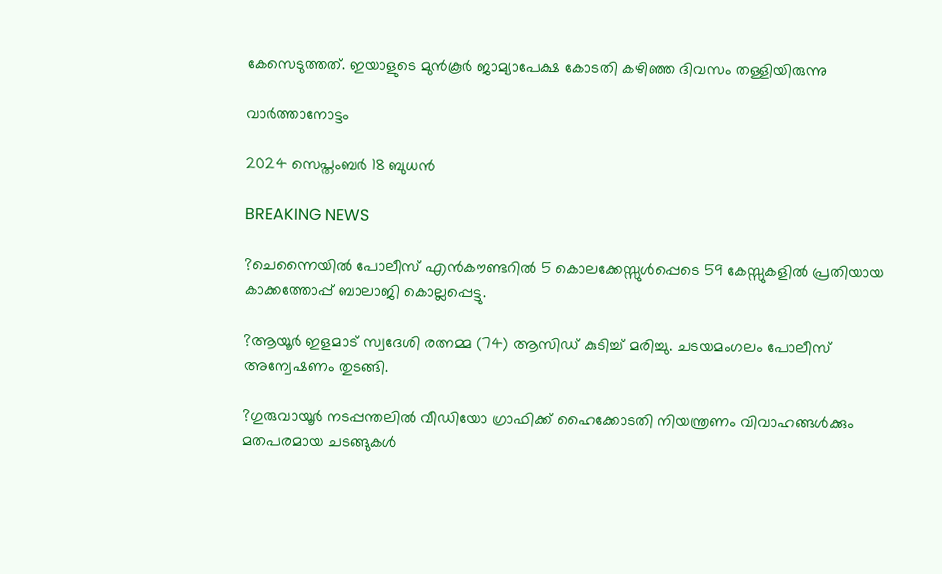കേസെടുത്തത്. ഇയാളുടെ മുൻകൂർ ജാമ്യാപേക്ഷ കോടതി കഴിഞ്ഞ ദിവസം തള്ളിയിരുന്നു

വാർത്താനോട്ടം

2024 സെപ്തംബർ 18 ബുധൻ

BREAKING NEWS

?ചെന്നൈയിൽ പോലീസ് എൻകൗണ്ടറിൽ 5 കൊലക്കേസ്സുൾപ്പെടെ 59 കേസ്സുകളിൽ പ്രതിയായ കാക്കത്തോപ്പ് ബാലാജി കൊല്ലപ്പെട്ടു.

?ആയൂർ ഇളമാട് സ്വദേശി രത്നമ്മ (74) ആസിഡ് കുടിച്ച് മരിച്ചു. ചടയമംഗലം പോലീസ് അന്വേഷണം തുടങ്ങി.

?ഗുരുവായൂർ നടപ്പന്തലിൽ വീഡിയോ ഗ്രാഫിക്ക് ഹൈക്കോടതി നിയന്ത്രണം വിവാഹങ്ങൾക്കും മതപരമായ ചടങ്ങുകൾ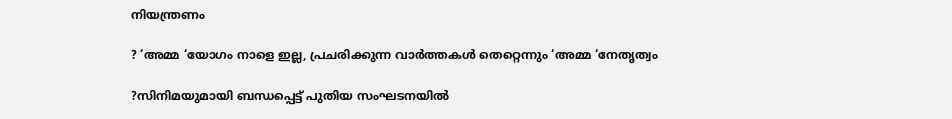നിയന്ത്രണം

? ‘അമ്മ ‘യോഗം നാളെ ഇല്ല, പ്രചരിക്കുന്ന വാർത്തകൾ തെറ്റെന്നും ‘അമ്മ ‘നേതൃത്വം

?സിനിമയുമായി ബന്ധപ്പെട്ട് പുതിയ സംഘടനയിൽ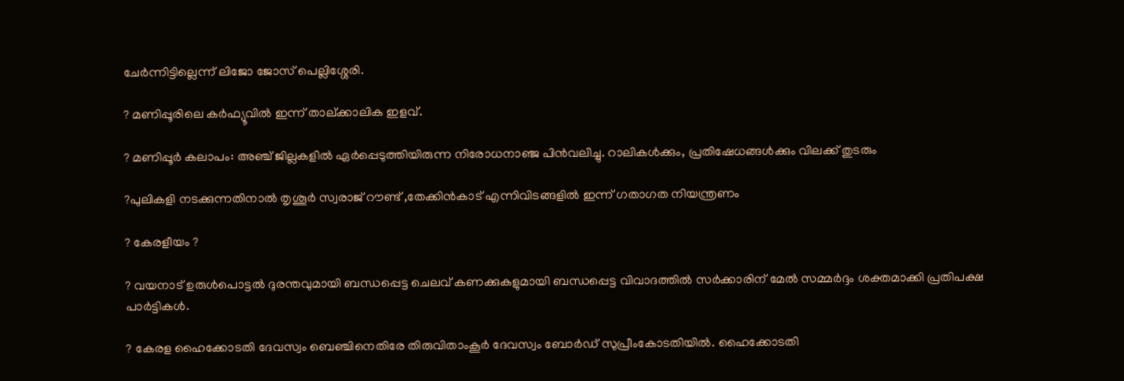ചേർന്നിട്ടില്ലെന്ന് ലിജോ ജോസ് പെല്ലിശ്ശേരി.

? മണിപ്പൂരിലെ കർഫ്യൂവിൽ ഇന്ന് താല്ക്കാലിക ഇളവ്.

? മണിപ്പൂർ കലാപം: അഞ്ച് ജില്ലകളിൽ ഏർപ്പെടുത്തിയിരുന്ന നിരോധനാഞ്ജ പിൻവലിച്ചു. റാലികൾക്കും, പ്രതിഷേധങ്ങൾക്കും വിലക്ക് തുടരും

?പുലികളി നടക്കുന്നതിനാൽ തൃശൂർ സ്വരാജ് റൗണ്ട് ,തേക്കിൻകാട് എന്നിവിടങ്ങളിൽ ഇന്ന് ഗതാഗത നിയന്ത്രണം

? കേരളീയം ?

? വയനാട് ഉരുള്‍പൊട്ടല്‍ ദുരന്തവുമായി ബന്ധപ്പെട്ട ചെലവ് കണക്കുകളുമായി ബന്ധപ്പെട്ട വിവാദത്തില്‍ സര്‍ക്കാരിന് മേല്‍ സമ്മര്‍ദ്ദം ശക്തമാക്കി പ്രതിപക്ഷ പാര്‍ട്ടികള്‍.

? കേരള ഹൈക്കോടതി ദേവസ്വം ബെഞ്ചിനെതിരേ തിരുവിതാംകൂര്‍ ദേവസ്വം ബോര്‍ഡ് സുപ്രീംകോടതിയില്‍. ഹൈക്കോടതി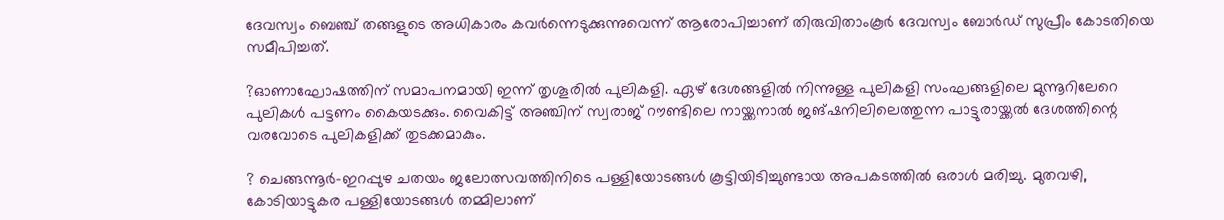ദേവസ്വം ബെഞ്ച് തങ്ങളുടെ അധികാരം കവര്‍ന്നെടുക്കുന്നുവെന്ന് ആരോപിച്ചാണ് തിരുവിതാംകൂര്‍ ദേവസ്വം ബോര്‍ഡ് സുപ്രീം കോടതിയെ സമീപിച്ചത്.

?ഓണാഘോഷത്തിന് സമാപനമായി ഇന്ന് തൃശൂരില്‍ പുലികളി. ഏഴ് ദേശങ്ങളില്‍ നിന്നുള്ള പുലികളി സംഘങ്ങളിലെ മുന്നൂറിലേറെ പുലികള്‍ പട്ടണം കൈയടക്കും. വൈകിട്ട് അഞ്ചിന് സ്വരാജ് റൗണ്ടിലെ നായ്ക്കനാല്‍ ജങ്ഷനിലിലെത്തുന്ന പാട്ടുരായ്ക്കല്‍ ദേശത്തിന്റെ വരവോടെ പുലികളിക്ക് തുടക്കമാകും.

? ചെങ്ങന്നൂര്‍-ഇറപ്പുഴ ചതയം ജലോത്സവത്തിനിടെ പള്ളിയോടങ്ങള്‍ കൂട്ടിയിടിച്ചുണ്ടായ അപകടത്തില്‍ ഒരാള്‍ മരിച്ചു. മുതവഴി, കോടിയാട്ടുകര പള്ളിയോടങ്ങള്‍ തമ്മിലാണ്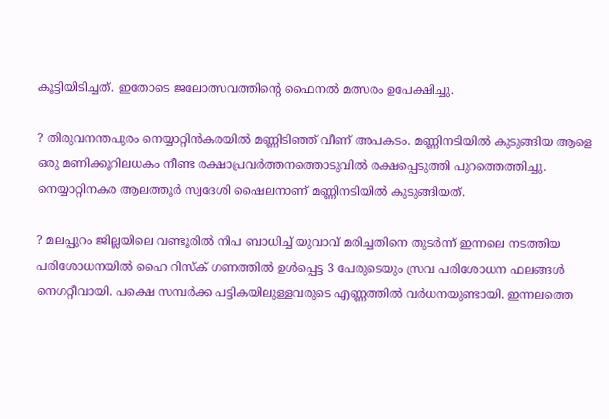കൂട്ടിയിടിച്ചത്. ഇതോടെ ജലോത്സവത്തിന്റെ ഫൈനല്‍ മത്സരം ഉപേക്ഷിച്ചു.

? തിരുവനന്തപുരം നെയ്യാറ്റിന്‍കരയില്‍ മണ്ണിടിഞ്ഞ് വീണ് അപകടം. മണ്ണിനടിയില്‍ കുടുങ്ങിയ ആളെ ഒരു മണിക്കൂറിലധകം നീണ്ട രക്ഷാപ്രവര്‍ത്തനത്തൊടുവില്‍ രക്ഷപ്പെടുത്തി പുറത്തെത്തിച്ചു. നെയ്യാറ്റിനകര ആലത്തൂര്‍ സ്വദേശി ഷൈലനാണ് മണ്ണിനടിയില്‍ കുടുങ്ങിയത്.

? മലപ്പുറം ജില്ലയിലെ വണ്ടൂരില്‍ നിപ ബാധിച്ച് യുവാവ് മരിച്ചതിനെ തുടര്‍ന്ന് ഇന്നലെ നടത്തിയ പരിശോധനയില്‍ ഹൈ റിസ്‌ക് ഗണത്തില്‍ ഉള്‍പ്പെട്ട 3 പേരുടെയും സ്രവ പരിശോധന ഫലങ്ങള്‍ നെഗറ്റീവായി. പക്ഷെ സമ്പര്‍ക്ക പട്ടികയിലുള്ളവരുടെ എണ്ണത്തില്‍ വര്‍ധനയുണ്ടായി. ഇന്നലത്തെ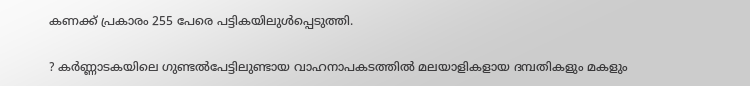കണക്ക് പ്രകാരം 255 പേരെ പട്ടികയിലുള്‍പ്പെടുത്തി.

? കര്‍ണ്ണാടകയിലെ ഗുണ്ടല്‍പേട്ടിലുണ്ടായ വാഹനാപകടത്തില്‍ മലയാളികളായ ദമ്പതികളും മകളും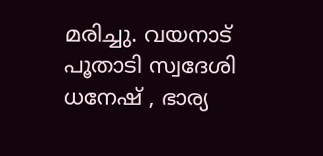മരിച്ചു. വയനാട് പൂതാടി സ്വദേശി ധനേഷ് , ഭാര്യ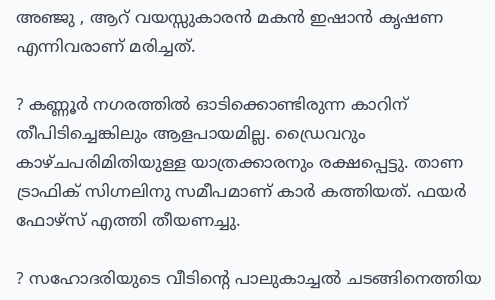അഞ്ജു , ആറ് വയസ്സുകാരന്‍ മകന്‍ ഇഷാന്‍ കൃഷണ എന്നിവരാണ് മരിച്ചത്.

? കണ്ണൂര്‍ നഗരത്തില്‍ ഓടിക്കൊണ്ടിരുന്ന കാറിന് തീപിടിച്ചെങ്കിലും ആളപായമില്ല. ഡ്രൈവറും കാഴ്ചപരിമിതിയുള്ള യാത്രക്കാരനും രക്ഷപ്പെട്ടു. താണ ട്രാഫിക് സിഗ്നലിനു സമീപമാണ് കാര്‍ കത്തിയത്. ഫയര്‍ ഫോഴ്സ് എത്തി തീയണച്ചു.

? സഹോദരിയുടെ വീടിന്റെ പാലുകാച്ചല്‍ ചടങ്ങിനെത്തിയ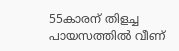55കാരന് തിളച്ച പായസത്തില്‍ വീണ്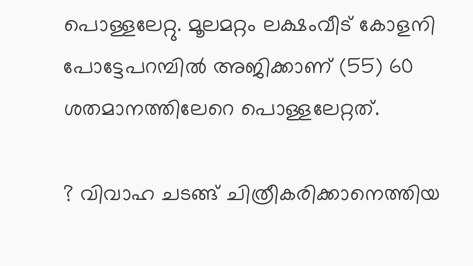പൊള്ളലേറ്റു. മൂലമറ്റം ലക്ഷംവീട് കോളനി പോട്ടേപറമ്പില്‍ അജിക്കാണ് (55) 60 ശതമാനത്തിലേറെ പൊള്ളലേറ്റത്.

? വിവാഹ ചടങ്ങ് ചിത്രീകരിക്കാനെത്തിയ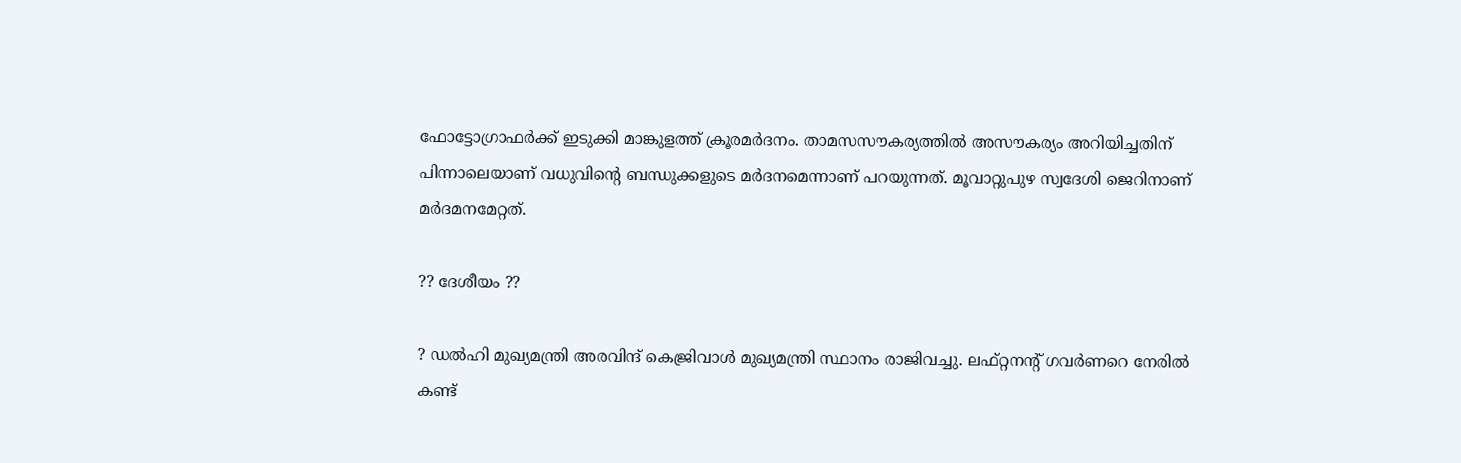ഫോട്ടോഗ്രാഫര്‍ക്ക് ഇടുക്കി മാങ്കുളത്ത് ക്രൂരമര്‍ദനം. താമസസൗകര്യത്തില്‍ അസൗകര്യം അറിയിച്ചതിന് പിന്നാലെയാണ് വധുവിന്റെ ബന്ധുക്കളുടെ മര്‍ദനമെന്നാണ് പറയുന്നത്. മൂവാറ്റുപുഴ സ്വദേശി ജെറിനാണ് മര്‍ദമനമേറ്റത്.

?? ദേശീയം ??

? ഡല്‍ഹി മുഖ്യമന്ത്രി അരവിന്ദ് കെജ്രിവാള്‍ മുഖ്യമന്ത്രി സ്ഥാനം രാജിവച്ചു. ലഫ്റ്റനന്റ് ഗവര്‍ണറെ നേരില്‍ കണ്ട്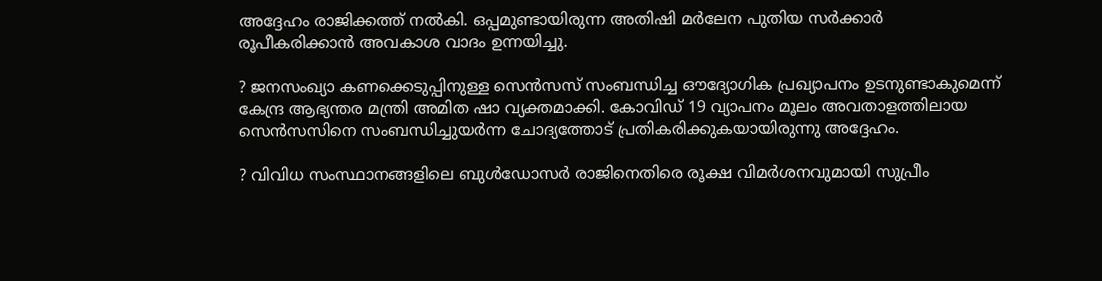അദ്ദേഹം രാജിക്കത്ത് നല്‍കി. ഒപ്പമുണ്ടായിരുന്ന അതിഷി മര്‍ലേന പുതിയ സര്‍ക്കാര്‍ രൂപീകരിക്കാന്‍ അവകാശ വാദം ഉന്നയിച്ചു.

? ജനസംഖ്യാ കണക്കെടുപ്പിനുള്ള സെന്‍സസ് സംബന്ധിച്ച ഔദ്യോഗിക പ്രഖ്യാപനം ഉടനുണ്ടാകുമെന്ന് കേന്ദ്ര ആഭ്യന്തര മന്ത്രി അമിത ഷാ വ്യക്തമാക്കി. കോവിഡ് 19 വ്യാപനം മൂലം അവതാളത്തിലായ സെന്‍സസിനെ സംബന്ധിച്ചുയര്‍ന്ന ചോദ്യത്തോട് പ്രതികരിക്കുകയായിരുന്നു അദ്ദേഹം.

? വിവിധ സംസ്ഥാനങ്ങളിലെ ബുള്‍ഡോസര്‍ രാജിനെതിരെ രൂക്ഷ വിമര്‍ശനവുമായി സുപ്രീം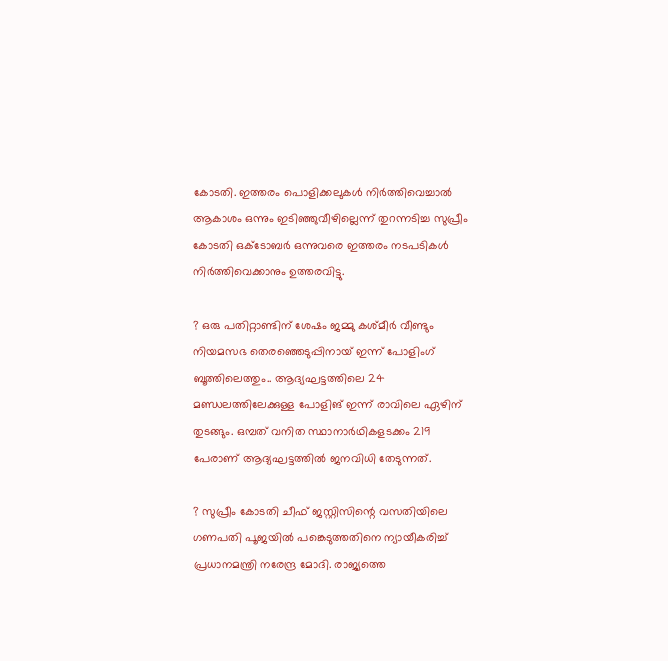കോടതി. ഇത്തരം പൊളിക്കലുകള്‍ നിര്‍ത്തിവെച്ചാല്‍ ആകാശം ഒന്നും ഇടിഞ്ഞുവീഴില്ലെന്ന് തുറന്നടിച്ച സുപ്രീം കോടതി ഒക്ടോബര്‍ ഒന്നുവരെ ഇത്തരം നടപടികള്‍ നിര്‍ത്തിവെക്കാനും ഉത്തരവിട്ടു.

? ഒരു പതിറ്റാണ്ടിന് ശേഷം ജമ്മു കശ്മീര്‍ വീണ്ടും നിയമസഭ തെരഞ്ഞെടുപ്പിനായ് ഇന്ന് പോളിംഗ് ബൂത്തിലെത്തും.. ആദ്യഘട്ടത്തിലെ 24 മണ്ഡലത്തിലേക്കുള്ള പോളിങ് ഇന്ന് രാവിലെ ഏഴിന് തുടങ്ങും. ഒമ്പത് വനിത സ്ഥാനാര്‍ഥികളടക്കം 219 പേരാണ് ആദ്യഘട്ടത്തില്‍ ജനവിധി തേടുന്നത്.

? സുപ്രീം കോടതി ചീഫ് ജസ്റ്റിസിന്റെ വസതിയിലെ ഗണപതി പൂജയില്‍ പങ്കെടുത്തതിനെ ന്യായീകരിച്ച് പ്രധാനമന്ത്രി നരേന്ദ്ര മോദി. രാജ്യത്തെ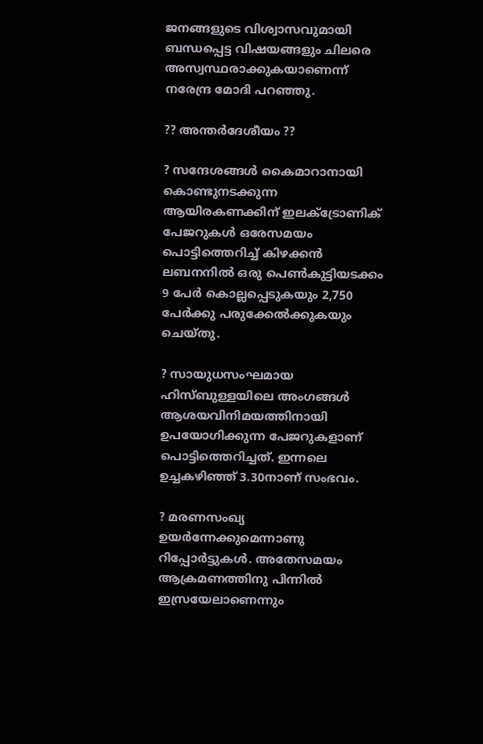ജനങ്ങളുടെ വിശ്വാസവുമായി ബന്ധപ്പെട്ട വിഷയങ്ങളും ചിലരെ അസ്വസ്ഥരാക്കുകയാണെന്ന് നരേന്ദ്ര മോദി പറഞ്ഞു.

?? അന്തർദേശീയം ??

? സന്ദേശങ്ങള്‍ കൈമാറാനായി കൊണ്ടുനടക്കുന്ന ആയിരകണക്കിന് ഇലക്ട്രോണിക് പേജറുകള്‍ ഒരേസമയം പൊട്ടിത്തെറിച്ച് കിഴക്കന്‍ ലബനനില്‍ ഒരു പെണ്‍കുട്ടിയടക്കം 9 പേര്‍ കൊല്ലപ്പെടുകയും 2,750 പേര്‍ക്കു പരുക്കേല്‍ക്കുകയും ചെയ്തു.

? സായുധസംഘമായ ഹിസ്ബുള്ളയിലെ അംഗങ്ങള്‍ ആശയവിനിമയത്തിനായി ഉപയോഗിക്കുന്ന പേജറുകളാണ് പൊട്ടിത്തെറിച്ചത്. ഇന്നലെ ഉച്ചകഴിഞ്ഞ് 3.30നാണ് സംഭവം.

? മരണസംഖ്യ ഉയര്‍ന്നേക്കുമെന്നാണു റിപ്പോര്‍ട്ടുകള്‍. അതേസമയം ആക്രമണത്തിനു പിന്നില്‍ ഇസ്രയേലാണെന്നും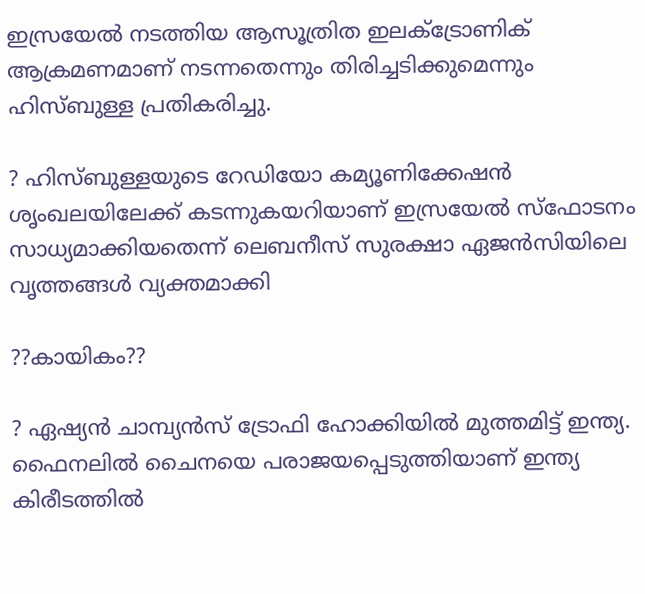ഇസ്രയേല്‍ നടത്തിയ ആസൂത്രിത ഇലക്ട്രോണിക് ആക്രമണമാണ് നടന്നതെന്നും തിരിച്ചടിക്കുമെന്നും ഹിസ്ബുള്ള പ്രതികരിച്ചു.

? ഹിസ്ബുള്ളയുടെ റേഡിയോ കമ്യൂണിക്കേഷന്‍ ശൃംഖലയിലേക്ക് കടന്നുകയറിയാണ് ഇസ്രയേല്‍ സ്‌ഫോടനം സാധ്യമാക്കിയതെന്ന് ലെബനീസ് സുരക്ഷാ ഏജന്‍സിയിലെ വൃത്തങ്ങള്‍ വ്യക്തമാക്കി

??കായികം??

? ഏഷ്യന്‍ ചാമ്പ്യന്‍സ് ട്രോഫി ഹോക്കിയില്‍ മുത്തമിട്ട് ഇന്ത്യ. ഫൈനലില്‍ ചൈനയെ പരാജയപ്പെടുത്തിയാണ് ഇന്ത്യ കിരീടത്തില്‍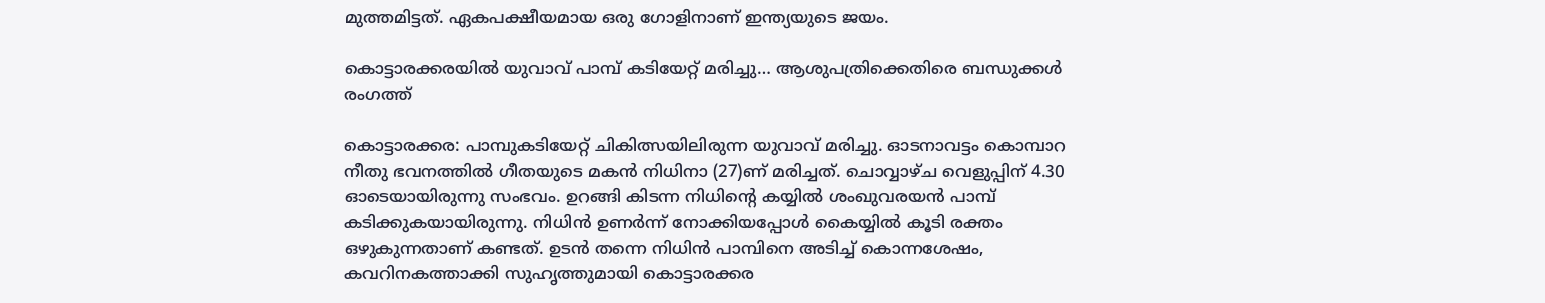മുത്തമിട്ടത്. ഏകപക്ഷീയമായ ഒരു ഗോളിനാണ് ഇന്ത്യയുടെ ജയം.

കൊട്ടാരക്കരയിൽ യുവാവ് പാമ്പ് കടിയേറ്റ് മരിച്ചു… ആശുപത്രിക്കെതിരെ ബന്ധുക്കൾ രംഗത്ത്

കൊട്ടാരക്കര: പാമ്പുകടിയേറ്റ് ചികിത്സയിലിരുന്ന യുവാവ് മരിച്ചു. ഓടനാവട്ടം കൊമ്പാറ നീതു ഭവനത്തിൽ ഗീതയുടെ മകൻ നിധിനാ (27)ണ് മരിച്ചത്. ചൊവ്വാഴ്ച വെളുപ്പിന് 4.30 ഓടെയായിരുന്നു സംഭവം. ഉറങ്ങി കിടന്ന നിധിൻ്റെ കയ്യിൽ ശംഖുവരയൻ പാമ്പ് കടിക്കുകയായിരുന്നു. നിധിൻ ഉണർന്ന് നോക്കിയപ്പോൾ കൈയ്യിൽ കൂടി രക്തം ഒഴുകുന്നതാണ് കണ്ടത്. ഉടൻ തന്നെ നിധിൻ പാമ്പിനെ അടിച്ച് കൊന്നശേഷം, കവറിനകത്താക്കി സുഹൃത്തുമായി കൊട്ടാരക്കര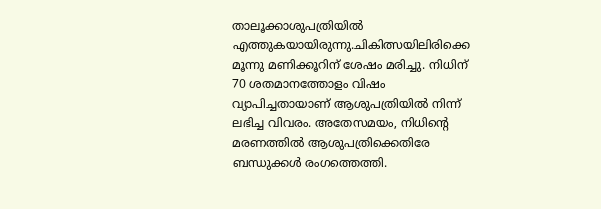താലൂക്കാശുപത്രിയിൽ എത്തുകയായിരുന്നു.ചികിത്സയിലിരിക്കെ മൂന്നു മണിക്കൂറിന് ശേഷം മരിച്ചു. നിധിന് 70 ശതമാനത്തോളം വിഷം വ്യാപിച്ചതായാണ് ആശുപത്രിയിൽ നിന്ന് ലഭിച്ച വിവരം. അതേസമയം, നിധിന്റെ മരണത്തിൽ ആശുപത്രിക്കെതിരേ ബന്ധുക്കൾ രംഗത്തെത്തി.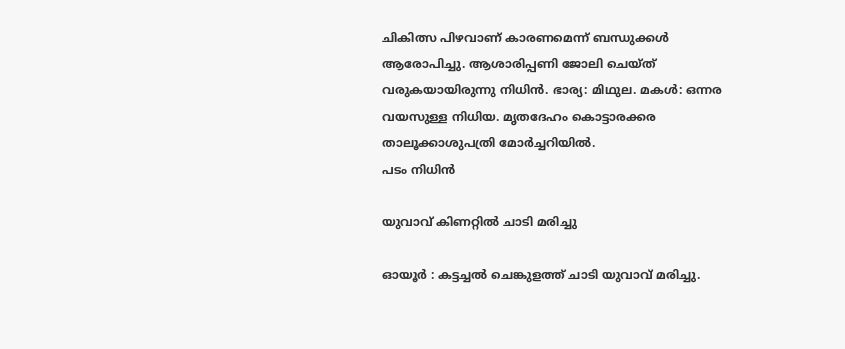ചികിത്സ പിഴവാണ് കാരണമെന്ന് ബന്ധുക്കൾ ആരോപിച്ചു. ആശാരിപ്പണി ജോലി ചെയ്ത് വരുകയായിരുന്നു നിധിൻ. ഭാര്യ: മിഥുല. മകൾ: ഒന്നര വയസുള്ള നിധിയ. മൃതദേഹം കൊട്ടാരക്കര താലൂക്കാശുപത്രി മോർച്ചറിയിൽ.
പടം നിധിൻ

യുവാവ് കിണറ്റിൽ ചാടി മരിച്ചു

ഓയൂർ : കട്ടച്ചൽ ചെങ്കുളത്ത് ചാടി യുവാവ് മരിച്ചു.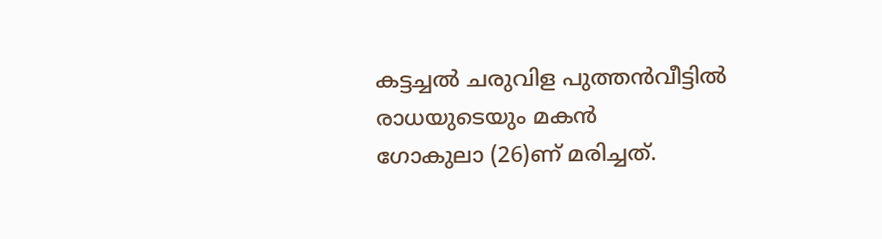കട്ടച്ചൽ ചരുവിള പുത്തൻവീട്ടിൽ രാധയുടെയും മകൻ
ഗോകുലാ (26)ണ് മരിച്ചത്.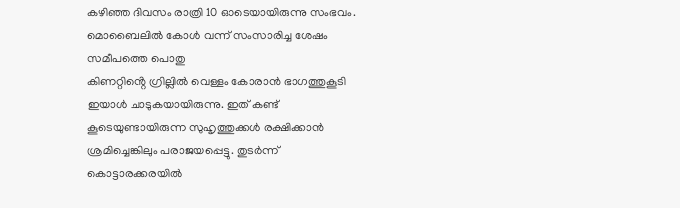കഴിഞ്ഞ ദിവസം രാത്രി 10 ഓടെയായിരുന്നു സംഭവം. മൊബൈലിൽ കോൾ വന്ന് സംസാരിച്ച ശേഷം സമീപത്തെ പൊതു
കിണറ്റിൻ്റെ ഗ്രില്ലിൽ വെള്ളം കോരാൻ ഭാഗത്തുകൂടി ഇയാൾ ചാടുകയായിരുന്നു. ഇത് കണ്ട് കൂടെയുണ്ടായിരുന്ന സുഹൃത്തുക്കൾ രക്ഷിക്കാൻ ശ്രമിച്ചെങ്കിലും പരാജയപ്പെട്ടു. തുടർന്ന് കൊട്ടാരക്കരയിൽ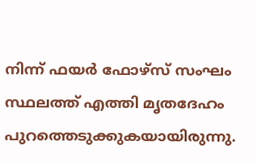നിന്ന് ഫയർ ഫോഴ്സ് സംഘം സ്ഥലത്ത് എത്തി മൃതദേഹം പുറത്തെടുക്കുകയായിരുന്നു.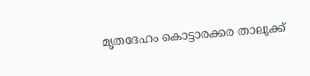മൃതദേഹം കൊട്ടാരക്കര താലൂക്ക്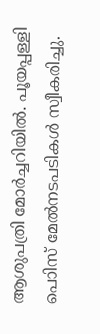ആശുപത്രി മോർച്ചറിയിൽ. പൂയപ്പള്ളി പൊിസ് മേൽനടപടികൾ സ്വീകരിച്ചു.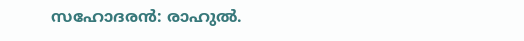സഹോദരൻ: രാഹുൽ.